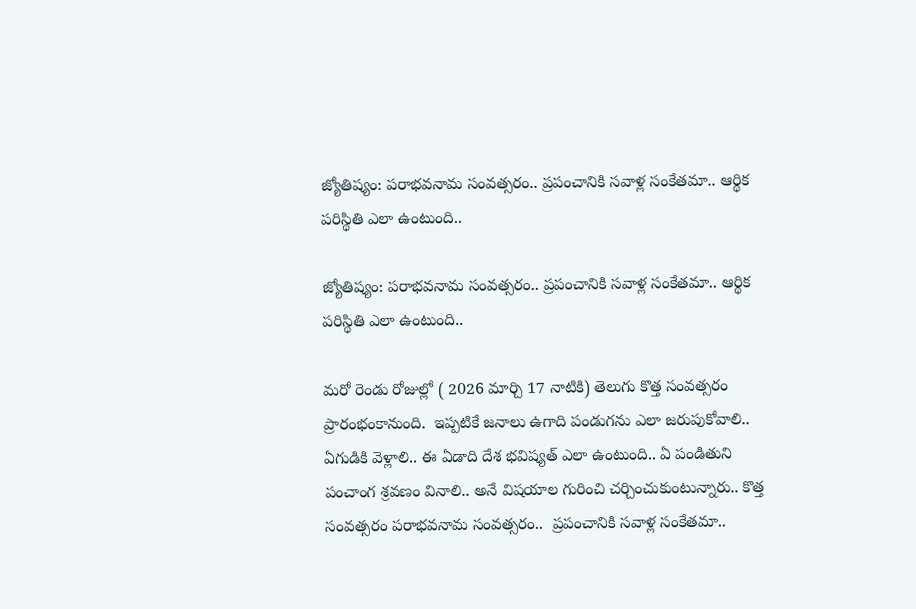జ్యోతిష్యం: పరాభవనామ సంవత్సరం.. ప్రపంచానికి సవాళ్ల సంకేతమా.. ఆర్థిక పరిస్థితి ఎలా ఉంటుంది..

జ్యోతిష్యం: పరాభవనామ సంవత్సరం.. ప్రపంచానికి సవాళ్ల సంకేతమా.. ఆర్థిక పరిస్థితి ఎలా ఉంటుంది..

మరో రెండు రోజుల్లో ( 2026 మార్చి 17 నాటికి) తెలుగు కొత్త సంవత్సరం ప్రారంభంకానుంది.  ఇప్పటికే జనాలు ఉగాది పండుగను ఎలా జరుపుకోవాలి.. ఏగుడికి వెళ్లాలి.. ఈ ఏడాది దేశ భవిష్యత్ ఎలా ఉంటుంది.. ఏ పండితుని పంచాంగ శ్రవణం వినాలి.. అనే విషయాల గురించి చర్చించుకుంటున్నారు.. కొత్త సంవత్సరం పరాభవనామ సంవత్సరం..  ప్రపంచానికి సవాళ్ల సంకేతమా..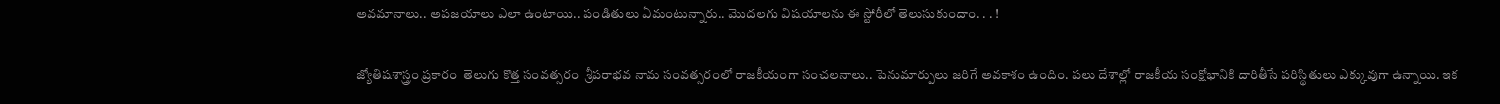అవమానాలు.. అపజయాలు ఎలా ఉంటాయి.. పండితులు ఏమంటున్నారు.. మొదలగు విషయాలను ఈ స్టోరీలో తెలుసుకుందాం. . . !

జ్యోతిషశాస్త్రం ప్రకారం  తెలుగు కొత్త సంవత్సరం  శ్రీపరాభవ నామ సంవత్సరంలో రాజకీయంగా సంచలనాలు.. పెనుమార్పులు జరిగే అవకాశం ఉందిం. పలు దేశాల్లో రాజకీయ సంక్షోభానికి దారితీసే పరిస్థితులు ఎక్కువుగా ఉన్నాయి. ఇక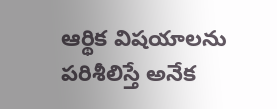ఆర్థిక విషయాలను పరిశీలిస్తే అనేక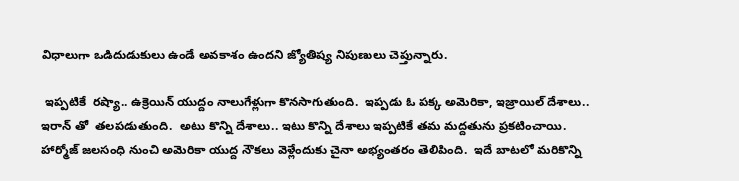విధాలుగా ఒడిదుడుకులు ఉండే అవకాశం ఉందని జ్యోతిష్య నిపుణులు చెప్తున్నారు.

 ఇప్పటికే  రష్యా‌‌‌‌.. ఉక్రెయిన్ యుద్దం నాలుగేళ్లుగా కొనసాగుతుంది.  ఇప్పడు ఓ పక్క అమెరికా, ఇజ్రాయిల్ దేశాలు.. ఇరాన్ తో  తలపడుతుంది.  అటు కొన్ని దేశాలు.. ఇటు కొన్ని దేశాలు ఇప్పటికే తమ మద్దతును ప్రకటించాయి.  హార్మోజ్ జలసంధి నుంచి అమెరికా యుద్ద నౌకలు వెళ్లేందుకు చైనా అభ్యంతరం తెలిపింది.  ఇదే బాటలో మరికొన్ని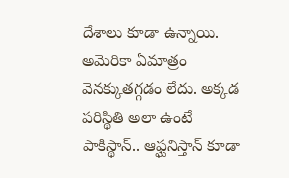దేశాలు కూడా ఉన్నాయి.  అమెరికా ఏమాత్రం వెనక్కుతగ్గడం లేదు. అక్కడ పరిస్థితి అలా ఉంటే   పాకిస్థాన్.. ఆఫ్ఘనిస్తాన్ కూడా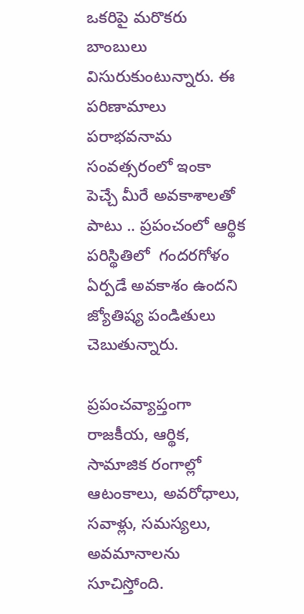ఒకరిపై మరొకరు బాంబులు విసురుకుంటున్నారు. ఈ పరిణామాలు పరాభవనామ సంవత్సరంలో ఇంకా పెచ్చే మీరే అవకాశాలతో పాటు .. ప్రపంచంలో ఆర్థిక పరిస్థితిలో  గందరగోళం ఏర్పడే అవకాశం ఉందని జ్యోతిష్య పండితులు చెబుతున్నారు.

ప్రపంచవ్యాప్తంగా రాజకీయ, ఆర్థిక, సామాజిక రంగాల్లో ఆటంకాలు, అవరోధాలు, సవాళ్లు, సమస్యలు, అవమానాలను సూచిస్తోంది.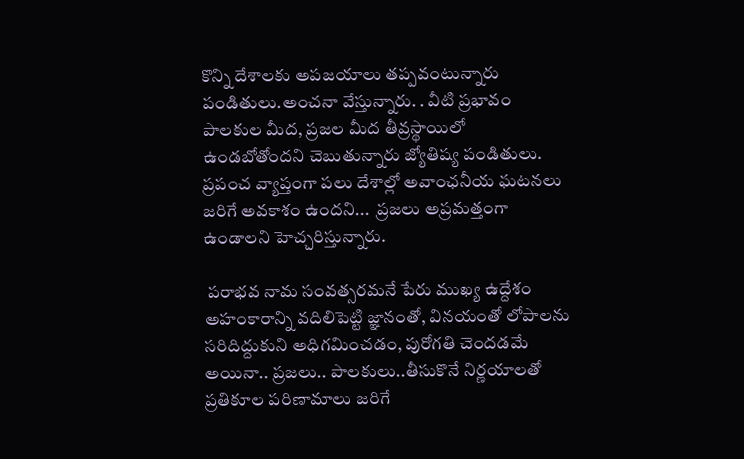కొన్ని దేశాలకు అపజయాలు తప్పవంటున్నారు పండితులు.అంచనా వేస్తున్నారు. . వీటి ప్రభావం పాలకుల మీద, ప్రజల మీద తీవ్రస్థాయిలో ఉండబోతోందని చెబుతున్నారు జ్యోతిష్య పండితులు. ప్రపంచ వ్యాప్తంగా పలు దేశాల్లో అవాంఛనీయ ఘటనలు జరిగే అవకాశం ఉందని...  ప్రజలు అప్రమత్తంగా ఉండాలని హెచ్చరిస్తున్నారు.

 పరాభవ నామ సంవత్సరమనే పేరు ముఖ్య ఉద్దేశం అహంకారాన్ని వదిలిపెట్టి జ్ఞానంతో, వినయంతో లోపాలను సరిదిద్దుకుని అధిగమించడం, పురోగతి చెందడమే అయినా.. ప్రజలు.. పాలకులు..తీసుకొనే నిర్ణయాలతో ప్రతికూల పరిణామాలు జరిగే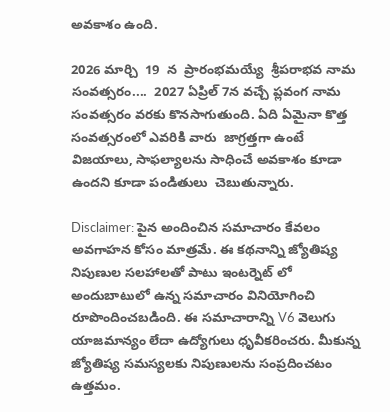అవకాశం ఉంది.

2026 మార్చి  19  న  ప్రారంభమయ్యే  శ్రీపరాభవ నామ సంవత్సరం....  2027 ఏప్రిల్ 7న వచ్చే ప్లవంగ నామ సంవత్సరం వరకు కొనసాగుతుంది. ఏది ఏమైనా కొత్త సంవత్సరంలో ఎవరికి వారు  జాగ్రత్తగా ఉంటే విజయాలు, సాఫల్యాలను సాధించే అవకాశం కూడా ఉందని కూడా పండితులు  చెబుతున్నారు.

Disclaimer: పైన అందించిన సమాచారం కేవలం అవగాహన కోసం మాత్రమే. ఈ కథనాన్ని జ్యోతిష్య నిపుణుల సలహాలతో పాటు ఇంటర్నెట్ లో అందుబాటులో ఉన్న సమాచారం వినియోగించి రూపొందించబడింది. ఈ సమాచారాన్ని V6 వెలుగు యాజమాన్యం లేదా ఉద్యోగులు ధృవీకరించరు. మీకున్న  జ్యోతిష్య సమస్యలకు నిపుణులను సంప్రదించటం ఉత్తమం.